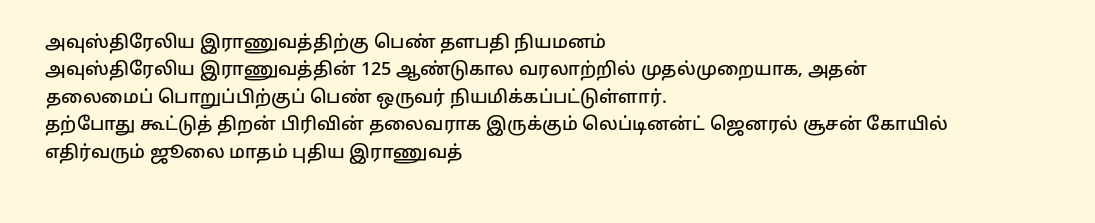அவுஸ்திரேலிய இராணுவத்திற்கு பெண் தளபதி நியமனம்
அவுஸ்திரேலிய இராணுவத்தின் 125 ஆண்டுகால வரலாற்றில் முதல்முறையாக, அதன் தலைமைப் பொறுப்பிற்குப் பெண் ஒருவர் நியமிக்கப்பட்டுள்ளார்.
தற்போது கூட்டுத் திறன் பிரிவின் தலைவராக இருக்கும் லெப்டினன்ட் ஜெனரல் சூசன் கோயில் எதிர்வரும் ஜூலை மாதம் புதிய இராணுவத்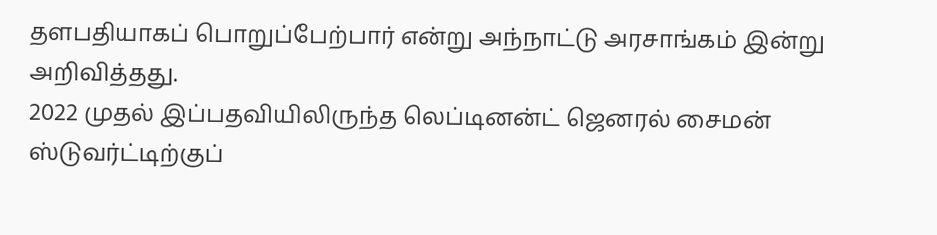தளபதியாகப் பொறுப்பேற்பார் என்று அந்நாட்டு அரசாங்கம் இன்று அறிவித்தது.
2022 முதல் இப்பதவியிலிருந்த லெப்டினன்ட் ஜெனரல் சைமன் ஸ்டுவர்ட்டிற்குப்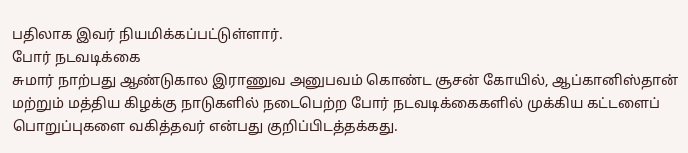பதிலாக இவர் நியமிக்கப்பட்டுள்ளார்.
போர் நடவடிக்கை
சுமார் நாற்பது ஆண்டுகால இராணுவ அனுபவம் கொண்ட சூசன் கோயில், ஆப்கானிஸ்தான் மற்றும் மத்திய கிழக்கு நாடுகளில் நடைபெற்ற போர் நடவடிக்கைகளில் முக்கிய கட்டளைப் பொறுப்புகளை வகித்தவர் என்பது குறிப்பிடத்தக்கது.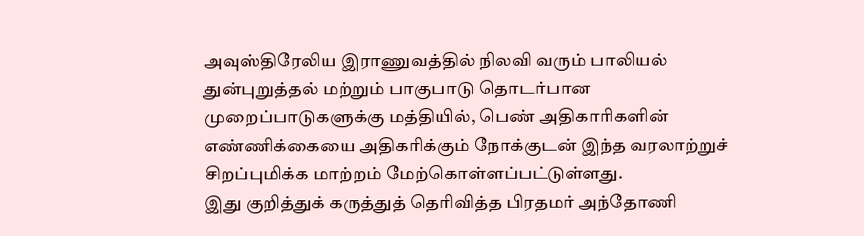அவுஸ்திரேலிய இராணுவத்தில் நிலவி வரும் பாலியல் துன்புறுத்தல் மற்றும் பாகுபாடு தொடர்பான முறைப்பாடுகளுக்கு மத்தியில், பெண் அதிகாரிகளின் எண்ணிக்கையை அதிகரிக்கும் நோக்குடன் இந்த வரலாற்றுச் சிறப்புமிக்க மாற்றம் மேற்கொள்ளப்பட்டுள்ளது.
இது குறித்துக் கருத்துத் தெரிவித்த பிரதமர் அந்தோணி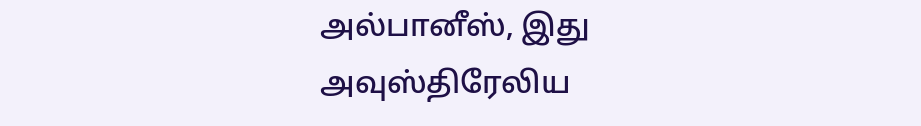அல்பானீஸ், இது அவுஸ்திரேலிய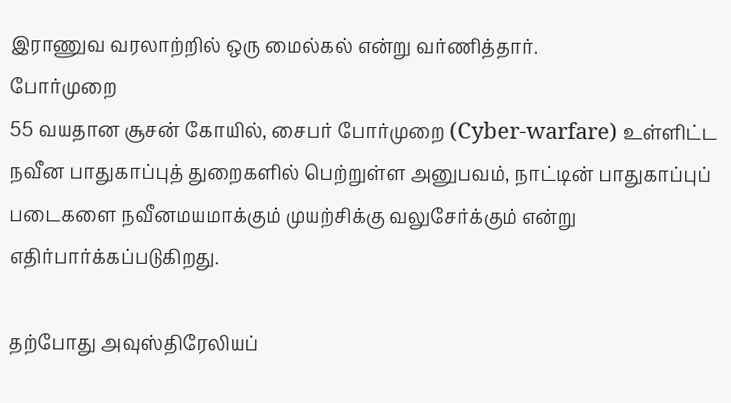இராணுவ வரலாற்றில் ஒரு மைல்கல் என்று வர்ணித்தார்.
போர்முறை
55 வயதான சூசன் கோயில், சைபர் போர்முறை (Cyber-warfare) உள்ளிட்ட நவீன பாதுகாப்புத் துறைகளில் பெற்றுள்ள அனுபவம், நாட்டின் பாதுகாப்புப் படைகளை நவீனமயமாக்கும் முயற்சிக்கு வலுசேர்க்கும் என்று எதிர்பார்க்கப்படுகிறது.

தற்போது அவுஸ்திரேலியப்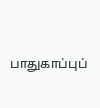பாதுகாப்புப்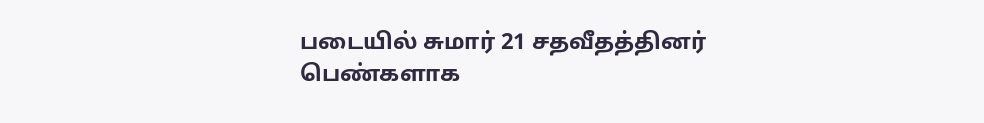படையில் சுமார் 21 சதவீதத்தினர் பெண்களாக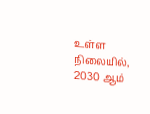உள்ள நிலையில், 2030 ஆம்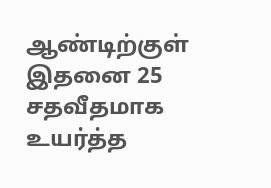ஆண்டிற்குள் இதனை 25 சதவீதமாக உயர்த்த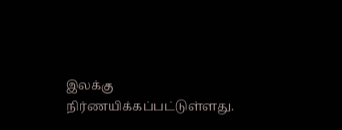இலக்கு நிர்ணயிக்கப்பட்டுள்ளது.